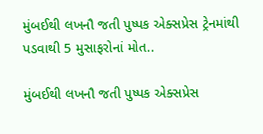મુંબઈથી લખનૌ જતી પુષ્પક એક્સપ્રેસ ટ્રેનમાંથી પડવાથી 5 મુસાફરોનાં મોત..

મુંબઈથી લખનૌ જતી પુષ્પક એક્સપ્રેસ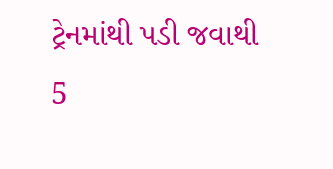ટ્રેનમાંથી પડી જવાથી 5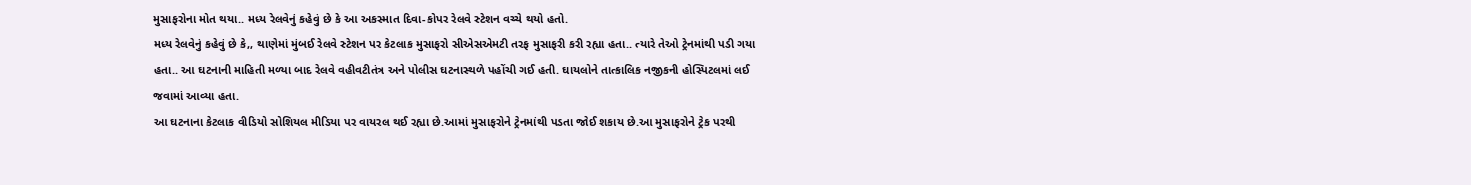મુસાફરોના મોત થયા.. મધ્ય રેલવેનું કહેવું છે કે આ અકસ્માત દિવા-કોપર રેલવે સ્ટેશન વચ્ચે થયો હતો.
મધ્ય રેલવેનું કહેવું છે કે,, થાણેમાં મુંબઈ રેલવે સ્ટેશન પર કેટલાક મુસાફરો સીએસએમટી તરફ મુસાફરી કરી રહ્યા હતા.. ત્યારે તેઓ ટ્રેનમાંથી પડી ગયા હતા.. આ ઘટનાની માહિતી મળ્યા બાદ રેલવે વહીવટીતંત્ર અને પોલીસ ઘટનાસ્થળે પહોંચી ગઈ હતી. ઘાયલોને તાત્કાલિક નજીકની હોસ્પિટલમાં લઈ જવામાં આવ્યા હતા.
આ ઘટનાના કેટલાક વીડિયો સોશિયલ મીડિયા પર વાયરલ થઈ રહ્યા છે.આમાં મુસાફરોને ટ્રેનમાંથી પડતા જોઈ શકાય છે.આ મુસાફરોને ટ્રેક પરથી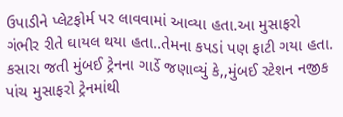ઉપાડીને પ્લેટફોર્મ પર લાવવામાં આવ્યા હતા.આ મુસાફરો ગંભીર રીતે ઘાયલ થયા હતા..તેમના કપડાં પણ ફાટી ગયા હતા.
કસારા જતી મુંબઈ ટ્રેનના ગાર્ડે જણાવ્યું કે,,મુંબઈ સ્ટેશન નજીક પાંચ મુસાફરો ટ્રેનમાંથી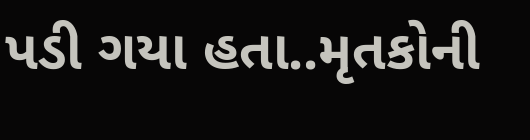પડી ગયા હતા..મૃતકોની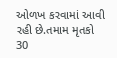ઓળખ કરવામાં આવી રહી છે.તમામ મૃતકો 30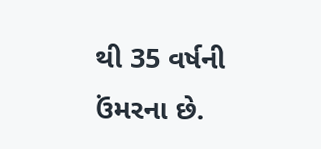થી 35 વર્ષની ઉંમરના છે.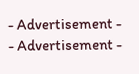- Advertisement -
- Advertisement -